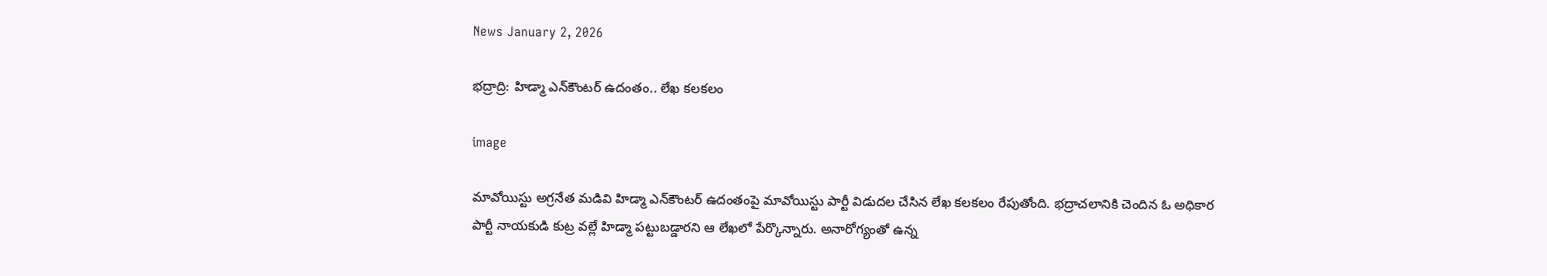News January 2, 2026

భద్రాద్రి: హిడ్మా ఎన్‌కౌంటర్ ఉదంతం.. లేఖ కలకలం

image

మావోయిస్టు అగ్రనేత మడివి హిడ్మా ఎన్‌కౌంటర్ ఉదంతంపై మావోయిస్టు పార్టీ విడుదల చేసిన లేఖ కలకలం రేపుతోంది. భద్రాచలానికి చెందిన ఓ అధికార పార్టీ నాయకుడి కుట్ర వల్లే హిడ్మా పట్టుబడ్డారని ఆ లేఖలో పేర్కొన్నారు. అనారోగ్యంతో ఉన్న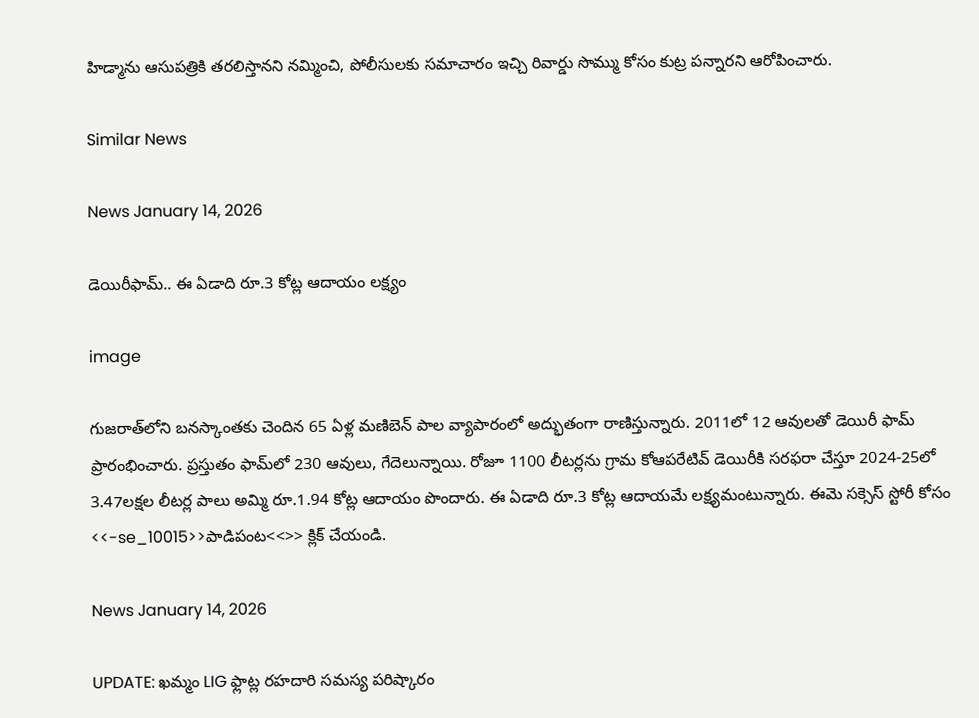హిడ్మాను ఆసుపత్రికి తరలిస్తానని నమ్మించి, పోలీసులకు సమాచారం ఇచ్చి రివార్డు సొమ్ము కోసం కుట్ర పన్నారని ఆరోపించారు.

Similar News

News January 14, 2026

డెయిరీఫామ్.. ఈ ఏడాది రూ.3 కోట్ల ఆదాయం లక్ష్యం

image

గుజరాత్‌లోని బనస్కాంతకు చెందిన 65 ఏళ్ల మణిబెన్ పాల వ్యాపారంలో అద్భుతంగా రాణిస్తున్నారు. 2011లో 12 ఆవులతో డెయిరీ ఫామ్ ప్రారంభించారు. ప్రస్తుతం ఫామ్‌లో 230 ఆవులు, గేదెలున్నాయి. రోజూ 1100 లీటర్లను గ్రామ కోఆపరేటివ్ డెయిరీకి సరఫరా చేస్తూ 2024-25లో 3.47లక్షల లీటర్ల పాలు అమ్మి రూ.1.94 కోట్ల ఆదాయం పొందారు. ఈ ఏడాది రూ.3 కోట్ల ఆదాయమే లక్ష్యమంటున్నారు. ఈమె సక్సెస్ స్టోరీ కోసం <<-se_10015>>పాడిపంట<<>> క్లిక్ చేయండి.

News January 14, 2026

UPDATE: ఖమ్మం LIG ఫ్లాట్ల రహదారి సమస్య పరిష్కారం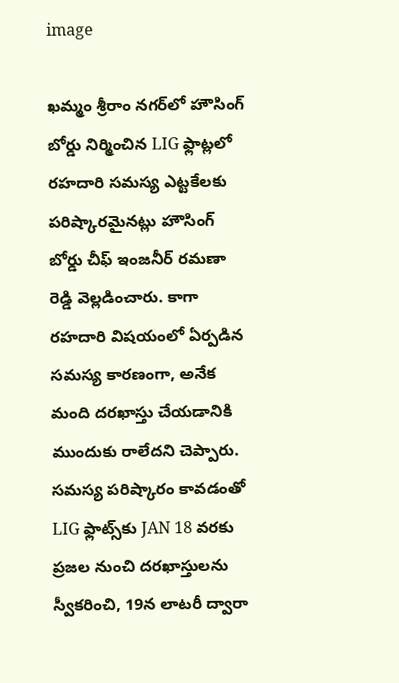image

ఖమ్మం శ్రీరాం నగర్‌లో హౌసింగ్ బోర్డు నిర్మించిన LIG ఫ్లాట్లలో రహదారి సమస్య ఎట్టకేలకు పరిష్కారమైనట్లు హౌసింగ్ బోర్డు చీఫ్ ఇంజనీర్ రమణా రెడ్డి వెల్లడించారు. కాగా రహదారి విషయంలో ఏర్పడిన సమస్య కారణంగా, అనేక మంది దరఖాస్తు చేయడానికి ముందుకు రాలేదని చెప్పారు. సమస్య పరిష్కారం కావడంతో LIG ఫ్లాట్స్‌కు JAN 18 వరకు ప్రజల నుంచి దరఖాస్తులను స్వీకరించి, 19న లాటరీ ద్వారా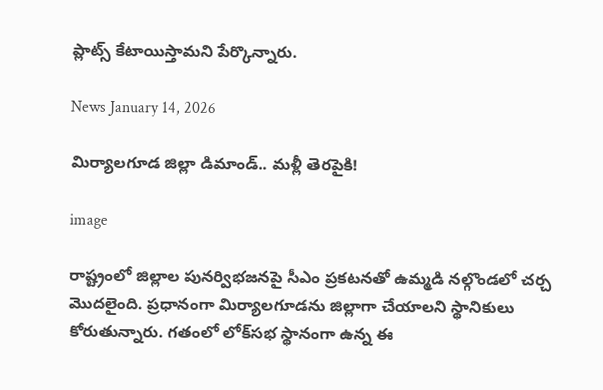ప్లాట్స్ కేటాయిస్తామని పేర్కొన్నారు.

News January 14, 2026

మిర్యాలగూడ జిల్లా డిమాండ్.. మళ్లీ తెరపైకి!

image

రాష్ట్రంలో జిల్లాల పునర్విభజనపై సీఎం ప్రకటనతో ఉమ్మడి నల్గొండలో చర్చ మొదలైంది. ప్రధానంగా మిర్యాలగూడను జిల్లాగా చేయాలని స్థానికులు కోరుతున్నారు. గతంలో లోక్‌సభ స్థానంగా ఉన్న ఈ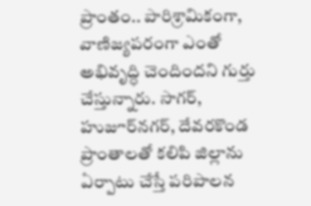ప్రాంతం.. పారిశ్రామికంగా, వాణిజ్యపరంగా ఎంతో అభివృద్ధి చెందిందని గుర్తు చేస్తున్నారు. సాగర్, హుజూర్‌నగర్, దేవరకొండ ప్రాంతాలతో కలిపి జిల్లాను ఏర్పాటు చేస్తే పరిపాలన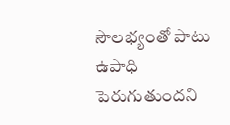సౌలభ్యంతో పాటు ఉపాధి పెరుగుతుందని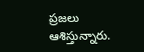ప్రజలు ఆశిస్తున్నారు.